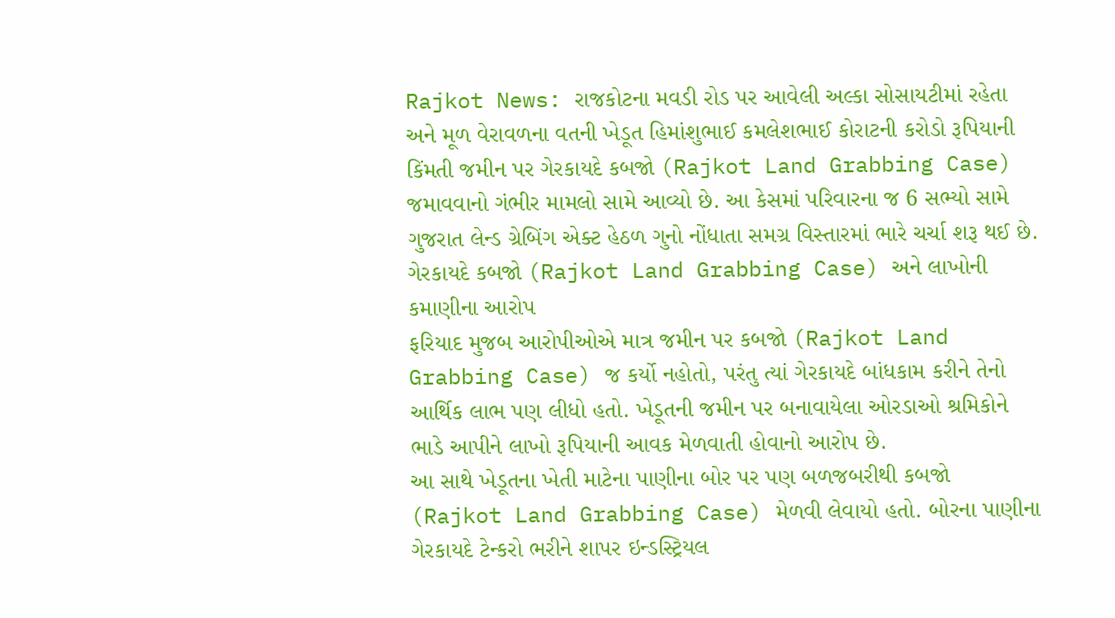Rajkot News: રાજકોટના મવડી રોડ પર આવેલી અલ્કા સોસાયટીમાં રહેતા અને મૂળ વેરાવળના વતની ખેડૂત હિમાંશુભાઈ કમલેશભાઈ કોરાટની કરોડો રૂપિયાની કિંમતી જમીન પર ગેરકાયદે કબજો (Rajkot Land Grabbing Case) જમાવવાનો ગંભીર મામલો સામે આવ્યો છે. આ કેસમાં પરિવારના જ 6 સભ્યો સામે ગુજરાત લેન્ડ ગ્રેબિંગ એક્ટ હેઠળ ગુનો નોંધાતા સમગ્ર વિસ્તારમાં ભારે ચર્ચા શરૂ થઈ છે.
ગેરકાયદે કબજો (Rajkot Land Grabbing Case) અને લાખોની કમાણીના આરોપ
ફરિયાદ મુજબ આરોપીઓએ માત્ર જમીન પર કબજો (Rajkot Land Grabbing Case) જ કર્યો નહોતો, પરંતુ ત્યાં ગેરકાયદે બાંધકામ કરીને તેનો આર્થિક લાભ પણ લીધો હતો. ખેડૂતની જમીન પર બનાવાયેલા ઓરડાઓ શ્રમિકોને ભાડે આપીને લાખો રૂપિયાની આવક મેળવાતી હોવાનો આરોપ છે.
આ સાથે ખેડૂતના ખેતી માટેના પાણીના બોર પર પણ બળજબરીથી કબજો (Rajkot Land Grabbing Case) મેળવી લેવાયો હતો. બોરના પાણીના ગેરકાયદે ટેન્કરો ભરીને શાપર ઇન્ડસ્ટ્રિયલ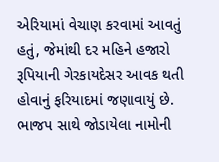એરિયામાં વેચાણ કરવામાં આવતું હતું, જેમાંથી દર મહિને હજારો રૂપિયાની ગેરકાયદેસર આવક થતી હોવાનું ફરિયાદમાં જણાવાયું છે.
ભાજપ સાથે જોડાયેલા નામોની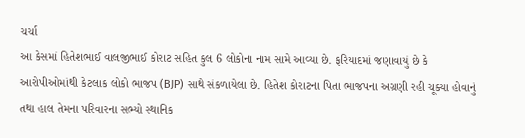ચર્ચા
આ કેસમાં હિતેશભાઈ વાલજીભાઈ કોરાટ સહિત કુલ 6 લોકોના નામ સામે આવ્યા છે. ફરિયાદમાં જણાવાયું છે કે આરોપીઓમાંથી કેટલાક લોકો ભાજપ (BJP) સાથે સંકળાયેલા છે. હિતેશ કોરાટના પિતા ભાજપના અગ્રણી રહી ચૂક્યા હોવાનું તથા હાલ તેમના પરિવારના સભ્યો સ્થાનિક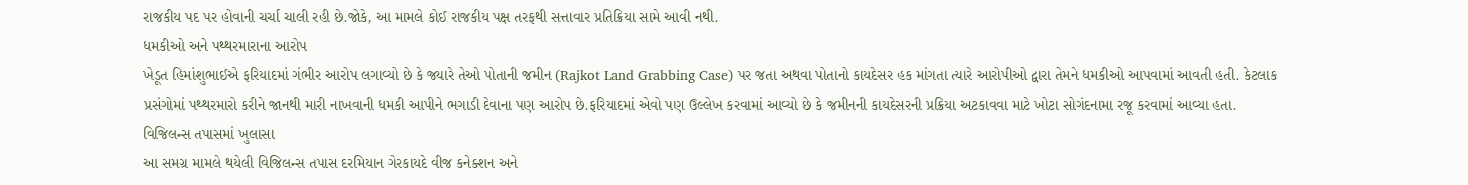રાજકીય પદ પર હોવાની ચર્ચા ચાલી રહી છે.જોકે, આ મામલે કોઈ રાજકીય પક્ષ તરફથી સત્તાવાર પ્રતિક્રિયા સામે આવી નથી.
ધમકીઓ અને પથ્થરમારાના આરોપ
ખેડૂત હિમાંશુભાઈએ ફરિયાદમાં ગંભીર આરોપ લગાવ્યો છે કે જ્યારે તેઓ પોતાની જમીન (Rajkot Land Grabbing Case) પર જતા અથવા પોતાનો કાયદેસર હક માંગતા ત્યારે આરોપીઓ દ્વારા તેમને ધમકીઓ આપવામાં આવતી હતી. કેટલાક પ્રસંગોમાં પથ્થરમારો કરીને જાનથી મારી નાખવાની ધમકી આપીને ભગાડી દેવાના પણ આરોપ છે.ફરિયાદમાં એવો પણ ઉલ્લેખ કરવામાં આવ્યો છે કે જમીનની કાયદેસરની પ્રક્રિયા અટકાવવા માટે ખોટા સોગંદનામા રજૂ કરવામાં આવ્યા હતા.
વિજિલન્સ તપાસમાં ખુલાસા
આ સમગ્ર મામલે થયેલી વિજિલન્સ તપાસ દરમિયાન ગેરકાયદે વીજ કનેક્શન અને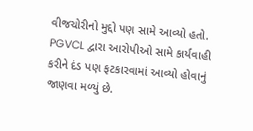વીજચોરીનો મુદ્દો પણ સામે આવ્યો હતો. PGVCL દ્વારા આરોપીઓ સામે કાર્યવાહી કરીને દંડ પણ ફટકારવામાં આવ્યો હોવાનું જાણવા મળ્યું છે.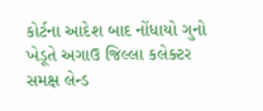કોર્ટના આદેશ બાદ નોંધાયો ગુનો
ખેડૂતે અગાઉ જિલ્લા કલેક્ટર સમક્ષ લેન્ડ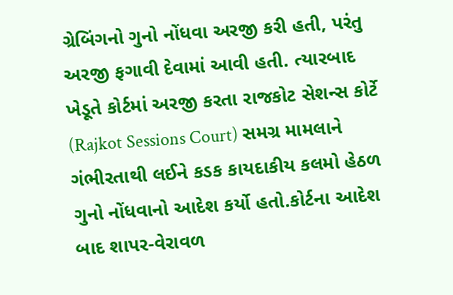ગ્રેબિંગનો ગુનો નોંધવા અરજી કરી હતી, પરંતુ અરજી ફગાવી દેવામાં આવી હતી. ત્યારબાદ ખેડૂતે કોર્ટમાં અરજી કરતા રાજકોટ સેશન્સ કોર્ટે (Rajkot Sessions Court) સમગ્ર મામલાને ગંભીરતાથી લઈને કડક કાયદાકીય કલમો હેઠળ ગુનો નોંધવાનો આદેશ કર્યો હતો.કોર્ટના આદેશ બાદ શાપર-વેરાવળ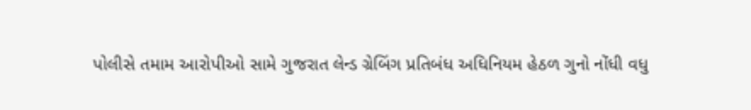પોલીસે તમામ આરોપીઓ સામે ગુજરાત લેન્ડ ગ્રેબિંગ પ્રતિબંધ અધિનિયમ હેઠળ ગુનો નોંધી વધુ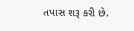તપાસ શરૂ કરી છે.